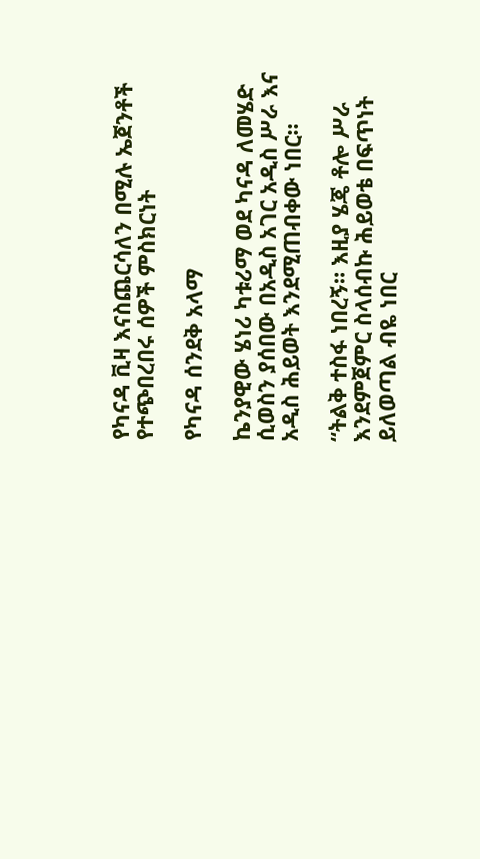የካናዳ ቪዛ እናስጨርሳለን በሚሉ ኤጀንቶች የተጭበረበሩ ሰዎች ምስክርነት

የካናዳ ሰንደቅ አላማ

ኬንያዊው ሄነሪ ካቱሪማ ወደ ካናዳ ለመሄድ ሲወስን ያሰበው በአዲስ አገር አዲስ ሥራ እና አዲስ ሕይወት እንደሚጠብቀው ነበር።

“ትልቅ ተስፋ ነበረኝ። እዚያ ሄጄ ቶሎ ሥራ እንደምጀምር ስላሰብኩ ሕይወቴ በፍጥነት ይለወጣል ብዬ ነበር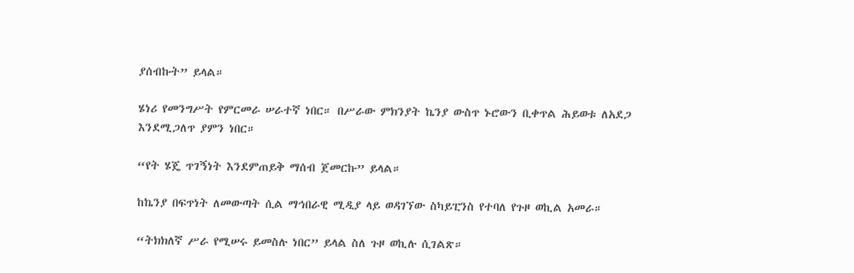ያሰብኩት” ይላል።

ሄነሪ የመንግሥት የምርመራ ሠራተኛ ነበር። በሥራው ምክንያት ኬንያ ውስጥ ኑሮውን ቢቀጥል ሕይወቱ ለአደጋ እንደሚጋለጥ ያምን ነበር።

“የት ሄጄ ጥገኝነት እንደምጠይቅ ማሰብ ጀመርኩ” ይላል።

ከኬንያ በፍጥነት ለመውጣት ሲል ማኅበራዊ ሚዲያ ላይ ወዳገኘው ስካይፒንስ የተባለ የጉዞ ወኪል አመራ።

“ትክክለኛ ሥራ የሚሠሩ ይመስሉ ነበር” ይላል ስለ ጉዞ ወኪሉ ሲገልጽ።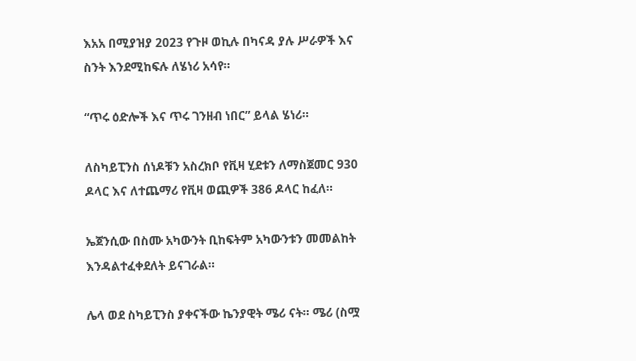እአአ በሚያዝያ 2023 የጉዞ ወኪሉ በካናዳ ያሉ ሥራዎች እና ስንት እንደሚከፍሉ ለሄነሪ አሳየ።

“ጥሩ ዕድሎች እና ጥሩ ገንዘብ ነበር” ይላል ሄነሪ።

ለስካይፒንስ ሰነዶቹን አስረክቦ የቪዛ ሂደቱን ለማስጀመር 930 ዶላር እና ለተጨማሪ የቪዛ ወጪዎች 386 ዶላር ከፈለ።

ኤጀንሲው በስሙ አካውንት ቢከፍትም አካውንቱን መመልከት እንዳልተፈቀደለት ይናገራል።

ሌላ ወደ ስካይፒንስ ያቀናችው ኬንያዊት ሜሪ ናት። ሜሪ (ስሟ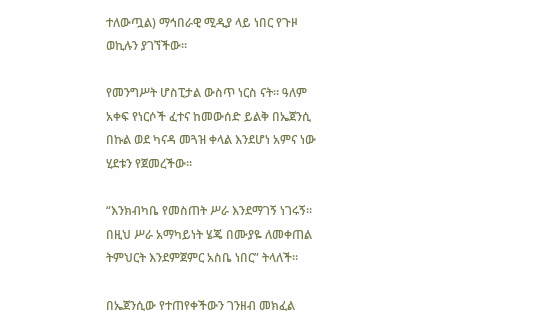ተለውጧል) ማኅበራዊ ሚዲያ ላይ ነበር የጉዞ ወኪሉን ያገኘችው።

የመንግሥት ሆስፒታል ውስጥ ነርስ ናት። ዓለም አቀፍ የነርሶች ፈተና ከመውሰድ ይልቅ በኤጀንሲ በኩል ወደ ካናዳ መጓዝ ቀላል እንደሆነ አምና ነው ሂደቱን የጀመረችው።

“እንክብካቤ የመስጠት ሥራ እንደማገኝ ነገሩኝ። በዚህ ሥራ አማካይነት ሄጄ በሙያዬ ለመቀጠል ትምህርት እንደምጀምር አስቤ ነበር” ትላለች።

በኤጀንሲው የተጠየቀችውን ገንዘብ መክፈል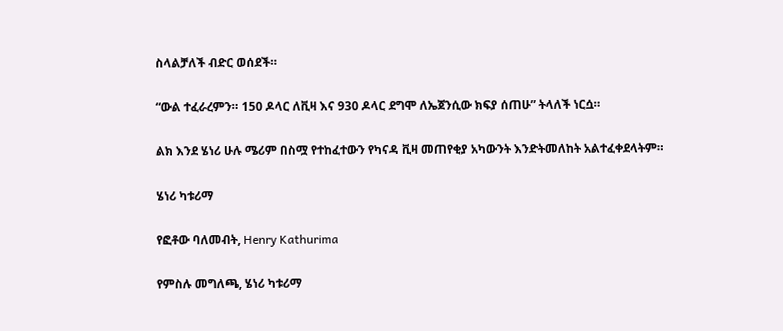ስላልቻለች ብድር ወሰደች።

“ውል ተፈራረምን። 150 ዶላር ለቪዛ እና 930 ዶላር ደግሞ ለኤጀንሲው ክፍያ ሰጠሁ” ትላለች ነርሷ።

ልክ እንደ ሄነሪ ሁሉ ሜሪም በስሟ የተከፈተውን የካናዳ ቪዛ መጠየቂያ አካውንት እንድትመለከት አልተፈቀደላትም።

ሄነሪ ካቱሪማ

የፎቶው ባለመብት, Henry Kathurima

የምስሉ መግለጫ, ሄነሪ ካቱሪማ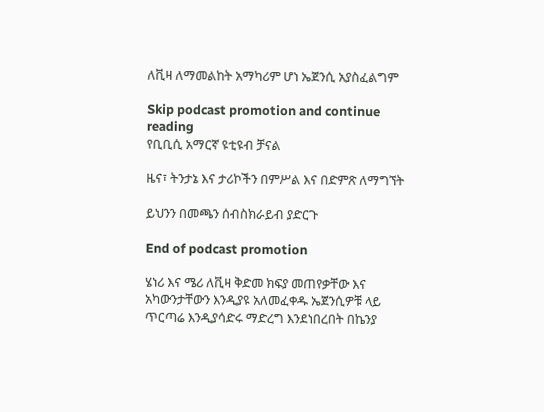ለቪዛ ለማመልከት አማካሪም ሆነ ኤጀንሲ አያስፈልግም

Skip podcast promotion and continue reading
የቢቢሲ አማርኛ ዩቲዩብ ቻናል

ዜና፣ ትንታኔ እና ታሪኮችን በምሥል እና በድምጽ ለማግኘት

ይህንን በመጫን ሰብስክራይብ ያድርጉ

End of podcast promotion

ሄነሪ እና ሜሪ ለቪዛ ቅድመ ክፍያ መጠየቃቸው እና አካውንታቸውን እንዲያዩ አለመፈቀዱ ኤጀንሲዎቹ ላይ ጥርጣሬ እንዲያሳድሩ ማድረግ እንደነበረበት በኬንያ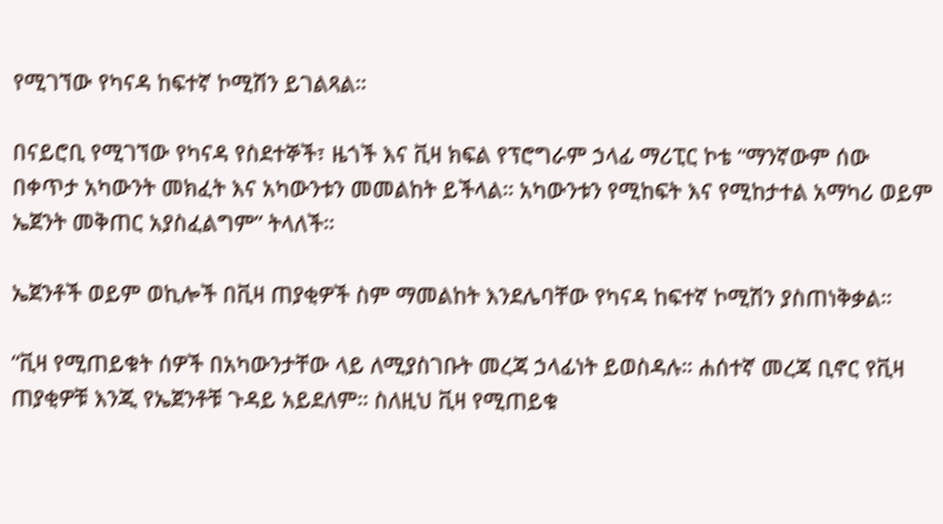የሚገኘው የካናዳ ከፍተኛ ኮሚሽን ይገልጻል።

በናይሮቢ የሚገኘው የካናዳ የስደተኞች፣ ዜጎች እና ቪዛ ክፍል የፕሮግራም ኃላፊ ማሪፒር ኮቴ “ማንኛውም ሰው በቀጥታ አካውንት መክፈት እና አካውንቱን መመልከት ይችላል። አካውንቱን የሚከፍት እና የሚከታተል አማካሪ ወይም ኤጀንት መቅጠር አያስፈልግም” ትላለች።

ኤጀንቶች ወይም ወኪሎች በቪዛ ጠያቂዎች ስም ማመልከት እንደሌባቸው የካናዳ ከፍተኛ ኮሚሽን ያስጠነቅቃል።

“ቪዛ የሚጠይቁት ሰዎች በአካውንታቸው ላይ ለሚያስገቡት መረጃ ኃላፊነት ይወስዳሉ። ሐሰተኛ መረጃ ቢኖር የቪዛ ጠያቂዎቹ እንጂ የኤጀንቶቹ ጉዳይ አይደለም። ስለዚህ ቪዛ የሚጠይቁ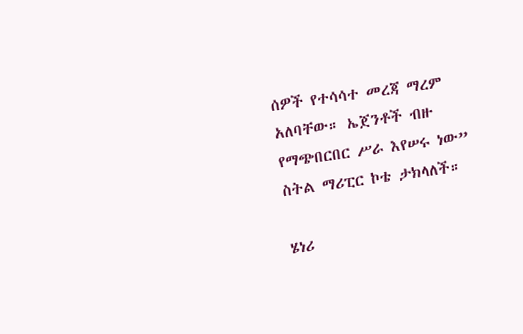ሰዎች የተሳሳተ መረጃ ማረም አለባቸው። ኤጀንቶች ብዙ የማጭበርበር ሥራ እየሠሩ ነው” ስትል ማሪፒር ኮቴ ታክላለች።

ሄነሪ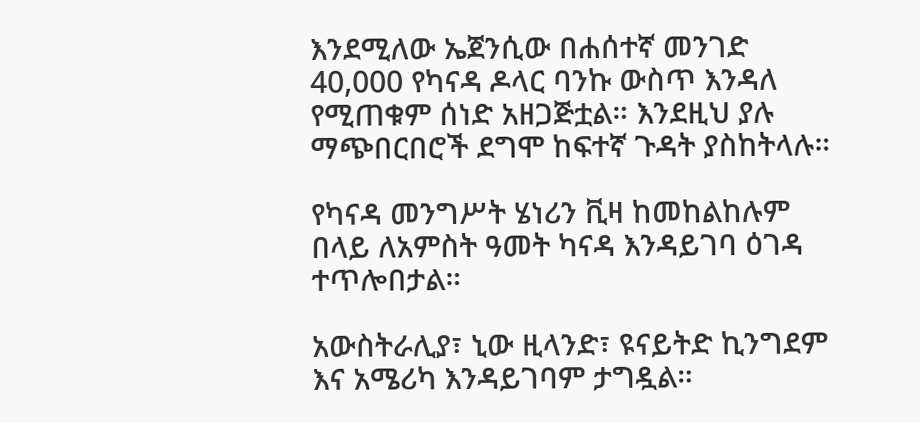እንደሚለው ኤጀንሲው በሐሰተኛ መንገድ 40,000 የካናዳ ዶላር ባንኩ ውስጥ እንዳለ የሚጠቁም ሰነድ አዘጋጅቷል። እንደዚህ ያሉ ማጭበርበሮች ደግሞ ከፍተኛ ጉዳት ያስከትላሉ።

የካናዳ መንግሥት ሄነሪን ቪዛ ከመከልከሉም በላይ ለአምስት ዓመት ካናዳ እንዳይገባ ዕገዳ ተጥሎበታል።

አውስትራሊያ፣ ኒው ዚላንድ፣ ዩናይትድ ኪንግደም እና አሜሪካ እንዳይገባም ታግዷል።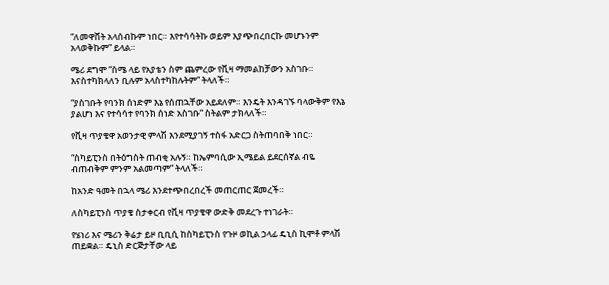“ለመዋሸት አላሰብኩም ነበር። እየተሳሳትኩ ወይም እያጭበረበርኩ መሆኑንም አላወቅኩም” ይላል።

ሜሪ ደግሞ “ስሜ ላይ የአያቴን ስም ጨምረው የቪዛ ማመልከቻውን አስገቡ። እናስተካክላለን ቢሉም አላስተካከሉትም” ትላለች።

“ያስገቡት የባንክ ሰነድም እኔ የሰጠኋቸው አይደለም። እንዴት እንዳገኙ ባላውቅም የእኔ ያልሆነ እና የተሳሳተ የባንክ ሰነድ አስገቡ” ስትልም ታክላለች።

የቪዛ ጥያቄዋ አወንታዊ ምላሽ እንደሚያገኝ ተስፋ አድርጋ ስትጠባበቅ ነበር።

“ስካይፒንስ በትዕግስት ጠብቂ አሉኝ። ከኤምባሲው ኢሜይል ይደርሰኛል ብዬ ብጠብቅም ምንም አልመጣም” ትላለች።

ከአንድ ዓመት በኋላ ሜሪ እንደተጭበረበረች መጠርጠር ጀመረች።

ለስካይፒንስ ጥያቄ ስታቀርብ የቪዛ ጥያቄዋ ውድቅ መደረጉ ተነገራት።

የሄነሪ እና ሜሪን ቅሬታ ይዞ ቢቢሲ ከስካይፒንስ የጉዞ ወኪል ኃላፊ ዴኒስ ኪሞቶ ምላሽ ጠይቋል። ዴኒስ ድርጅታቸው ላይ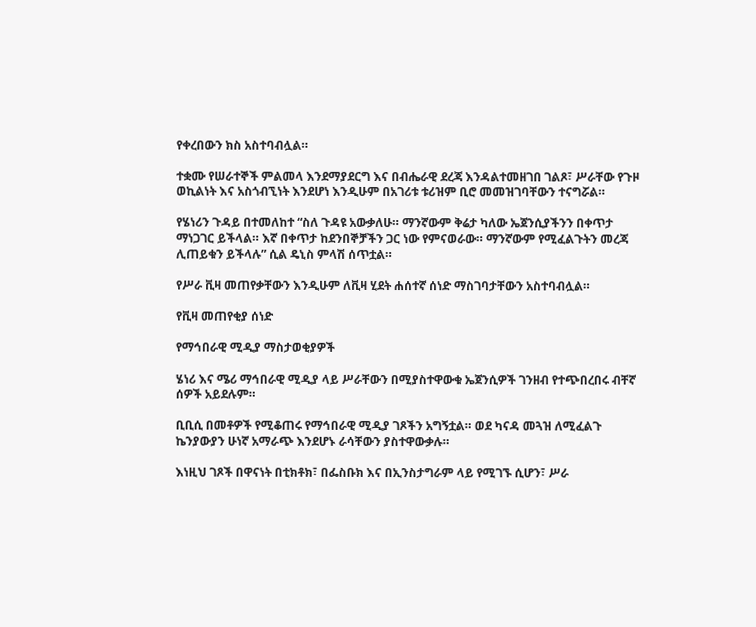የቀረበውን ክስ አስተባብሏል።

ተቋሙ የሠራተኞች ምልመላ እንደማያደርግ እና በብሔራዊ ደረጃ እንዳልተመዘገበ ገልጾ፣ ሥራቸው የጉዞ ወኪልነት እና አስጎብኚነት እንደሆነ እንዲሁም በአገሪቱ ቱሪዝም ቢሮ መመዝገባቸውን ተናግሯል።

የሄነሪን ጉዳይ በተመለከተ “ስለ ጉዳዩ አውቃለሁ። ማንኛውም ቅሬታ ካለው ኤጀንሲያችንን በቀጥታ ማነጋገር ይችላል። እኛ በቀጥታ ከደንበኞቻችን ጋር ነው የምናወራው። ማንኛውም የሚፈልጉትን መረጃ ሊጠይቁን ይችላሉ” ሲል ዴኒስ ምላሽ ሰጥቷል።

የሥራ ቪዛ መጠየቃቸውን እንዲሁም ለቪዛ ሂደት ሐሰተኛ ሰነድ ማስገባታቸውን አስተባብሏል።

የቪዛ መጠየቂያ ሰነድ

የማኅበራዊ ሚዲያ ማስታወቂያዎች

ሄነሪ እና ሜሪ ማኅበራዊ ሚዲያ ላይ ሥራቸውን በሚያስተዋውቁ ኤጀንሲዎች ገንዘብ የተጭበረበሩ ብቸኛ ሰዎች አይደሉም።

ቢቢሲ በመቶዎች የሚቆጠሩ የማኅበራዊ ሚዲያ ገጾችን አግኝቷል። ወደ ካናዳ መጓዝ ለሚፈልጉ ኬንያውያን ሁነኛ አማራጭ እንደሆኑ ራሳቸውን ያስተዋውቃሉ።

እነዚህ ገጾች በዋናነት በቲክቶክ፣ በፌስቡክ እና በኢንስታግራም ላይ የሚገኙ ሲሆን፣ ሥራ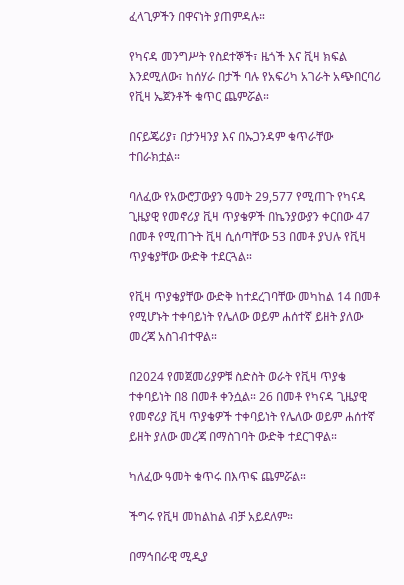ፈላጊዎችን በዋናነት ያጠምዳሉ።

የካናዳ መንግሥት የስደተኞች፣ ዜጎች እና ቪዛ ክፍል እንደሚለው፣ ከሰሃራ በታች ባሉ የአፍሪካ አገራት አጭበርባሪ የቪዛ ኤጀንቶች ቁጥር ጨምሯል።

በናይጄሪያ፣ በታንዛንያ እና በኡጋንዳም ቁጥራቸው ተበራክቷል።

ባለፈው የአውሮፓውያን ዓመት 29,577 የሚጠጉ የካናዳ ጊዜያዊ የመኖሪያ ቪዛ ጥያቄዎች በኬንያውያን ቀርበው 47 በመቶ የሚጠጉት ቪዛ ሲሰጣቸው 53 በመቶ ያህሉ የቪዛ ጥያቄያቸው ውድቅ ተደርጓል።

የቪዛ ጥያቄያቸው ውድቅ ከተደረገባቸው መካከል 14 በመቶ የሚሆኑት ተቀባይነት የሌለው ወይም ሐሰተኛ ይዘት ያለው መረጃ አስገብተዋል።

በ2024 የመጀመሪያዎቹ ስድስት ወራት የቪዛ ጥያቄ ተቀባይነት በ8 በመቶ ቀንሷል። 26 በመቶ የካናዳ ጊዜያዊ የመኖሪያ ቪዛ ጥያቄዎች ተቀባይነት የሌለው ወይም ሐሰተኛ ይዘት ያለው መረጃ በማስገባት ውድቅ ተደርገዋል።

ካለፈው ዓመት ቁጥሩ በእጥፍ ጨምሯል።

ችግሩ የቪዛ መከልከል ብቻ አይደለም።

በማኅበራዊ ሚዲያ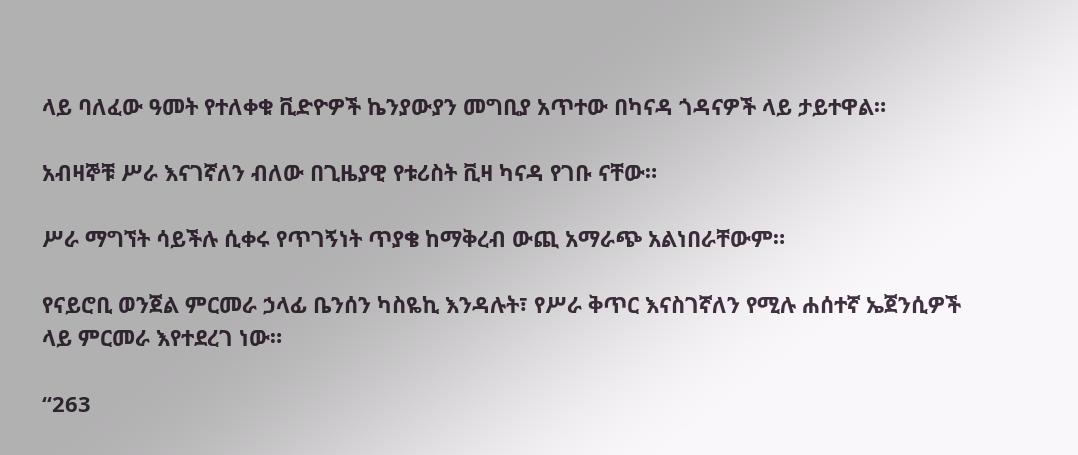ላይ ባለፈው ዓመት የተለቀቁ ቪድዮዎች ኬንያውያን መግቢያ አጥተው በካናዳ ጎዳናዎች ላይ ታይተዋል።

አብዛኞቹ ሥራ እናገኛለን ብለው በጊዜያዊ የቱሪስት ቪዛ ካናዳ የገቡ ናቸው።

ሥራ ማግኘት ሳይችሉ ሲቀሩ የጥገኝነት ጥያቄ ከማቅረብ ውጪ አማራጭ አልነበራቸውም።

የናይሮቢ ወንጀል ምርመራ ኃላፊ ቤንሰን ካስዬኪ እንዳሉት፣ የሥራ ቅጥር እናስገኛለን የሚሉ ሐሰተኛ ኤጀንሲዎች ላይ ምርመራ እየተደረገ ነው።

“263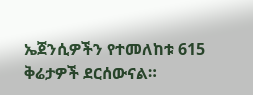ኤጀንሲዎችን የተመለከቱ 615 ቅሬታዎች ደርሰውናል።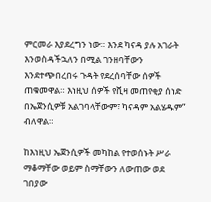ምርመራ እያደረግን ነው። እንደ ካናዳ ያሉ አገራት እንወስዳችኋለን በሚል ገንዘባቸውን እንደተጭበረበሩ ጉዳት የደረሰባቸው ሰዎች ጠቁመዋል። እነዚህ ሰዎች የቪዛ መጠየቂያ ሰነድ በኤጀንሲዎቹ አልገባላቸውም፣ ካናዳም አልሄዱም” ብለዋል።

ከእነዚህ ኤጀንሲዎች መካከል የተወሰኑት ሥራ ማቆማቸው ወይም ስማቸውን ለውጠው ወደ ገበያው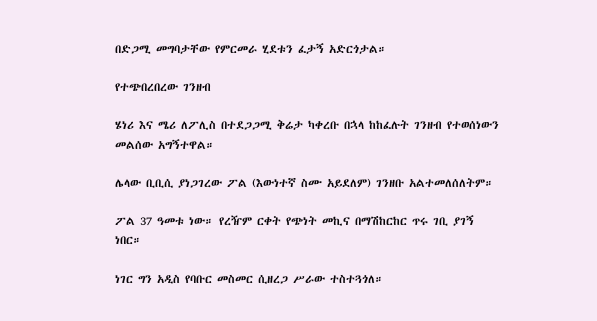በድጋሚ መግባታቸው የምርመራ ሂደቱን ፈታኝ አድርጎታል።

የተጭበረበረው ገንዘብ

ሄነሪ እና ሜሪ ለፖሊስ በተደጋጋሚ ቅሬታ ካቀረቡ በኋላ ከከፈሉት ገንዘብ የተወሰነውን መልሰው አግኝተዋል።

ሌላው ቢቢሲ ያነጋገረው ፖል (እውነተኛ ስሙ አይደለም) ገንዘቡ አልተመለሰለትም።

ፖል 37 ዓመቱ ነው። የረዥም ርቀት የጭነት መኪና በማሽከርከር ጥሩ ገቢ ያገኝ ነበር።

ነገር ግን አዲስ የባቡር መስመር ሲዘረጋ ሥራው ተስተጓጎለ።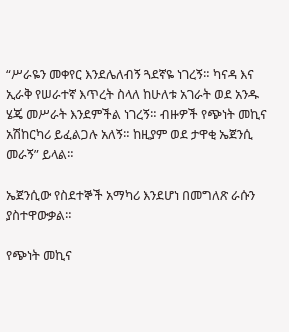“ሥራዬን መቀየር እንደሌለብኝ ጓደኛዬ ነገረኝ። ካናዳ እና ኢራቅ የሠራተኛ እጥረት ስላለ ከሁለቱ አገራት ወደ አንዱ ሄጄ መሥራት እንደምችል ነገረኝ። ብዙዎች የጭነት መኪና አሽከርካሪ ይፈልጋሉ አለኝ። ከዚያም ወደ ታዋቂ ኤጀንሲ መራኝ” ይላል።

ኤጀንሲው የስደተኞች አማካሪ እንደሆነ በመግለጽ ራሱን ያስተዋውቃል።

የጭነት መኪና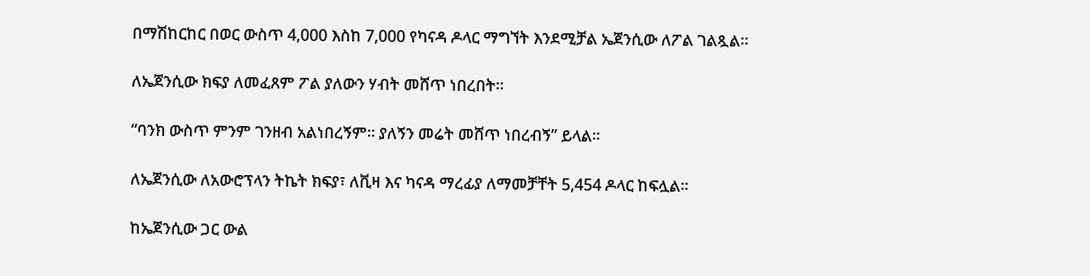በማሽከርከር በወር ውስጥ 4,000 እስከ 7,000 የካናዳ ዶላር ማግኘት እንደሚቻል ኤጀንሲው ለፖል ገልጿል።

ለኤጀንሲው ክፍያ ለመፈጸም ፖል ያለውን ሃብት መሸጥ ነበረበት።

“ባንክ ውስጥ ምንም ገንዘብ አልነበረኝም። ያለኝን መሬት መሸጥ ነበረብኝ” ይላል።

ለኤጀንሲው ለአውሮፕላን ትኬት ክፍያ፣ ለቪዛ እና ካናዳ ማረፊያ ለማመቻቸት 5,454 ዶላር ከፍሏል።

ከኤጀንሲው ጋር ውል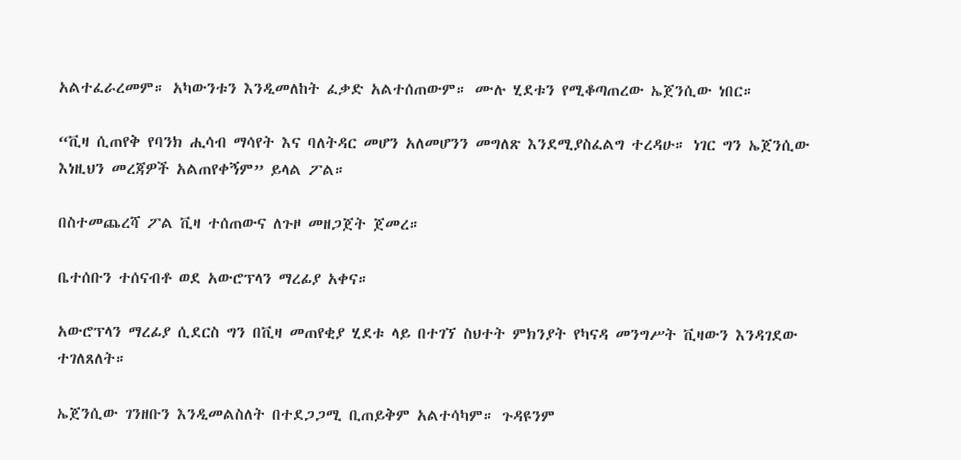አልተፈራረመም። አካውንቱን እንዲመለከት ፈቃድ አልተሰጠውም። ሙሉ ሂደቱን የሚቆጣጠረው ኤጀንሲው ነበር።

“ቪዛ ሲጠየቅ የባንክ ሒሳብ ማሳየት እና ባለትዳር መሆን አለመሆንን መግለጽ እንደሚያስፈልግ ተረዳሁ። ነገር ግን ኤጀንሲው እነዚህን መረጃዎች አልጠየቀኝም” ይላል ፖል።

በስተመጨረሻ ፖል ቪዛ ተሰጠውና ለጉዞ መዘጋጀት ጀመረ።

ቤተሰቡን ተሰናብቶ ወደ አውሮፕላን ማረፊያ አቀና።

አውሮፕላን ማረፊያ ሲደርስ ግን በቪዛ መጠየቂያ ሂደቱ ላይ በተገኘ ስህተት ምክንያት የካናዳ መንግሥት ቪዛውን እንዳገደው ተገለጸለት።

ኤጀንሲው ገንዘቡን እንዲመልስለት በተደጋጋሚ ቢጠይቅም አልተሳካም። ጉዳዩንም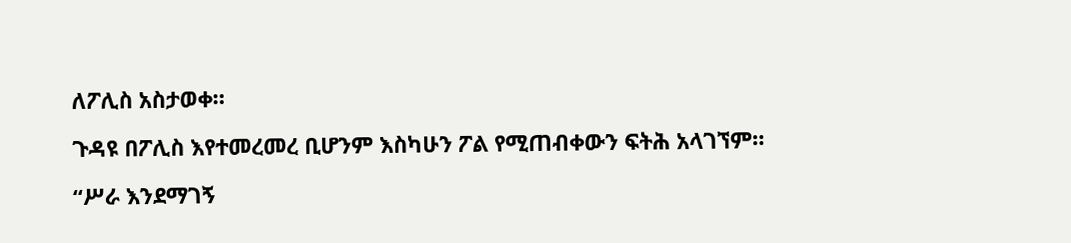ለፖሊስ አስታወቀ።

ጉዳዩ በፖሊስ እየተመረመረ ቢሆንም እስካሁን ፖል የሚጠብቀውን ፍትሕ አላገኘም።

“ሥራ እንደማገኝ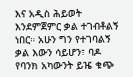እና አዲስ ሕይወት እንደምጀምር ቃል ተገብቶልኝ ነበር። አሁን ግን የተገባልኝ ቃል እውን ሳይሆን፣ ባዶ የባንክ አካውንት ይዤ ቁጭ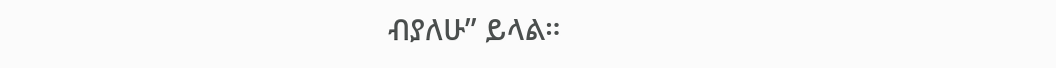ብያለሁ” ይላል።